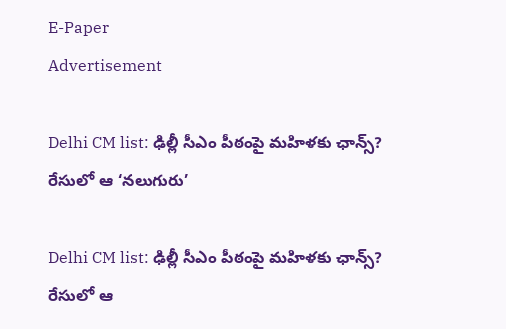E-Paper
Advertisement

Delhi CM list: ఢిల్లీ సీఎం పీఠంపై మహిళకు ఛాన్స్? రేసులో ఆ ‘నలుగురు’

Delhi CM list: ఢిల్లీ సీఎం పీఠంపై మహిళకు ఛాన్స్? రేసులో ఆ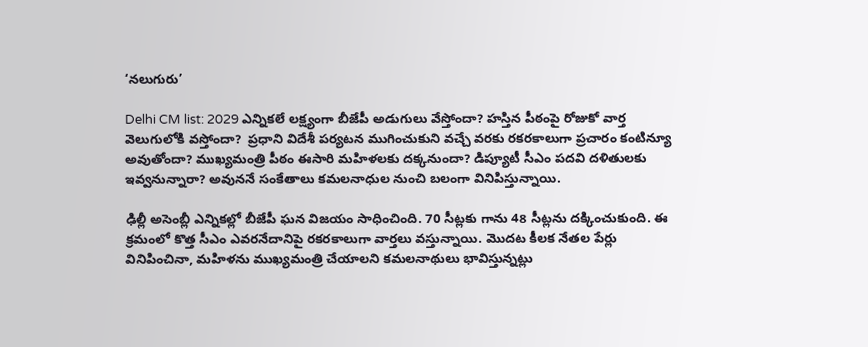‘నలుగురు’

Delhi CM list: 2029 ఎన్నికలే లక్ష్యంగా బీజేపీ అడుగులు వేస్తోందా? హస్తిన పీఠంపై రోజుకో వార్త వెలుగులోకి వస్తోందా?  ప్రధాని విదేశీ పర్యటన ముగించుకుని వచ్చే వరకు రకరకాలుగా ప్రచారం కంటిన్యూ అవుతోందా? ముఖ్యమంత్రి పీఠం ఈసారి మహిళలకు దక్కనుందా? డిప్యూటీ సీఎం పదవి దళితులకు ఇవ్వనున్నారా? అవుననే సంకేతాలు కమలనాధుల నుంచి బలంగా వినిపిస్తున్నాయి.

ఢిల్లీ అసెంబ్లీ ఎన్నికల్లో బీజేపీ ఘన విజయం సాధించింది. 70 సీట్లకు గాను 48 సీట్లను దక్కించుకుంది. ఈ క్రమంలో కొత్త సీఎం ఎవరనేదానిపై రకరకాలుగా వార్తలు వస్తున్నాయి. మొదట కీలక నేతల పేర్లు వినిపించినా, మహిళను ముఖ్యమంత్రి చేయాలని కమలనాథులు భావిస్తున్నట్లు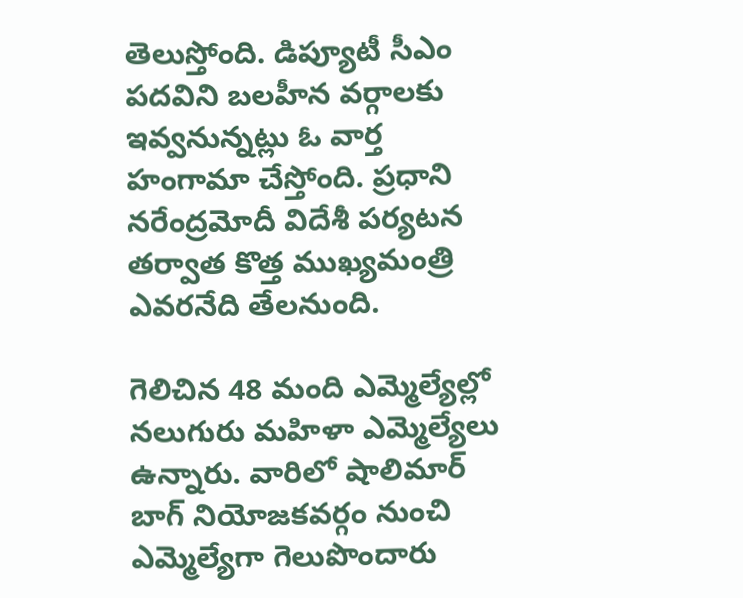తెలుస్తోంది. డిప్యూటీ సీఎం పదవిని బలహీన వర్గాలకు ఇవ్వనున్నట్లు ఓ వార్త హంగామా చేస్తోంది. ప్రధాని నరేంద్రమోదీ విదేశీ పర్యటన తర్వాత కొత్త ముఖ్యమంత్రి ఎవరనేది తేలనుంది.

గెలిచిన 48 మంది ఎమ్మెల్యేల్లో నలుగురు మహిళా ఎమ్మెల్యేలు ఉన్నారు. వారిలో షాలిమార్ బాగ్ నియోజకవర్గం నుంచి ఎమ్మెల్యేగా గెలుపొందారు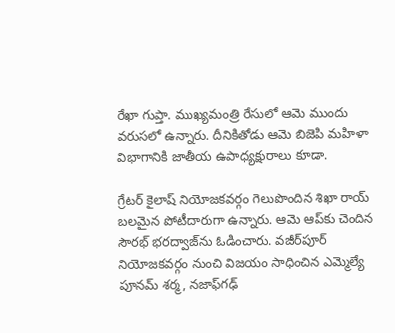రేఖా గుప్తా. ముఖ్యమంత్రి రేసులో ఆమె ముందు వరుసలో ఉన్నారు. దీనికితోడు ఆమె బిజెపి మహిళా విభాగానికి జాతీయ ఉపాధ్యక్షురాలు కూడా.

గ్రేటర్ కైలాష్ నియోజకవర్గం గెలుపొందిన శిఖా రాయ్ బలమైన పోటీదారుగా ఉన్నారు. ఆమె ఆప్‌కు చెందిన సౌరభ్ భరద్వాజ్‌ను ఓడించారు. వజీర్‌పూర్ నియోజకవర్గం నుంచి విజయం సాధించిన ఎమ్మెల్యే పూనమ్ శర్మ, నజాఫ్‌గఢ్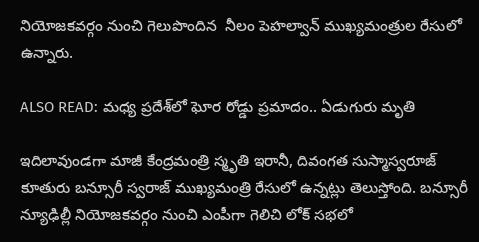నియోజకవర్గం నుంచి గెలుపొందిన  నీలం పెహల్వాన్ ముఖ్యమంత్రుల రేసులో ఉన్నారు.

ALSO READ: మధ్య ప్రదేశ్‌లో ఘోర రోడ్డు ప్రమాదం.. ఏడుగురు మృతి

ఇదిలావుండగా మాజీ కేంద్రమంత్రి స్మృతి ఇరానీ, దివంగత సుస్మాస్వరూజ్ కూతురు బన్సూరీ స్వరాజ్ ముఖ్యమంత్రి రేసులో ఉన్నట్లు తెలుస్తోంది. బన్సూరీ న్యూఢిల్లీ నియోజకవర్గం నుంచి ఎంపీగా గెలిచి లోక్ సభలో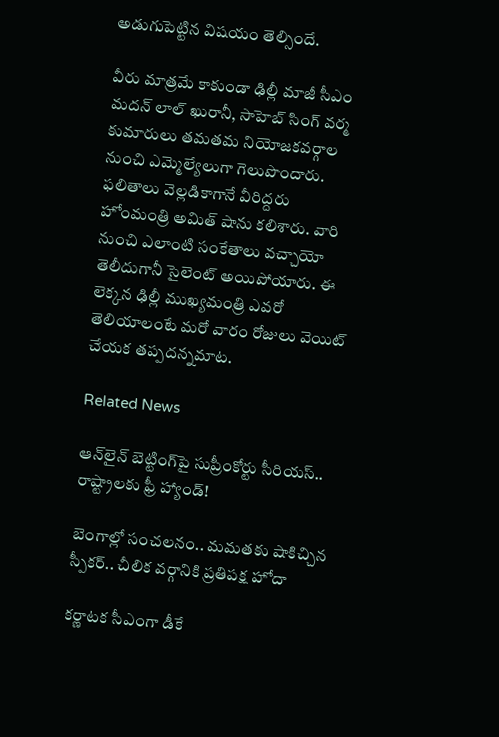అడుగుపెట్టిన విషయం తెల్సిందే.

వీరు మాత్రమే కాకుండా ఢిల్లీ మాజీ సీఎం మదన్ లాల్ ఖురానీ, సాహెబ్ సింగ్ వర్మ కుమారులు తమతమ నియోజకవర్గాల నుంచి ఎమ్మెల్యేలుగా గెలుపొందారు. ఫలితాలు వెల్లడికాగానే వీరిద్దరు హోంమంత్రి అమిత్ షాను కలిశారు. వారి నుంచి ఎలాంటి సంకేతాలు వచ్చాయో తెలీదుగానీ సైలెంట్ అయిపోయారు. ఈ లెక్కన ఢిల్లీ ముఖ్యమంత్రి ఎవరో తెలియాలంటే మరో వారం రోజులు వెయిట్ చేయక తప్పదన్నమాట.

Related News

ఆన్‌లైన్ బెట్టింగ్‌పై సుప్రీంకోర్టు సీరియస్.. రాష్ట్రాలకు ఫ్రీ హ్యాండ్!

బెంగాల్లో సంచలనం.. మమతకు షాకిచ్చిన స్పీకర్.. చీలిక వర్గానికి ప్రతిపక్ష హోదా

కర్ణాటక సీఎంగా డీకే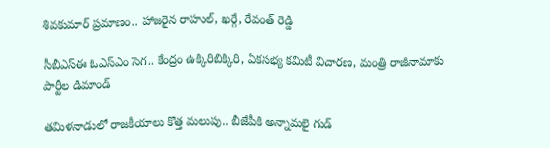శివకుమార్‌ ప్రమాణం.. హాజరైన రాహుల్, ఖర్గే, రేవంత్ రెడ్డి

సీబీఎస్ఈ ఓఎస్ఎం సెగ.. కేంద్రం ఉక్కిరిబిక్కిరి, ఏకసభ్య కమిటీ విచారణ, మంత్రి రాజీనామాకు పార్టీల డిమాండ్

తమిళనాడులో రాజకీయాలు కొత్త మలుపు.. బీజేపీకి అన్నామలై గుడ్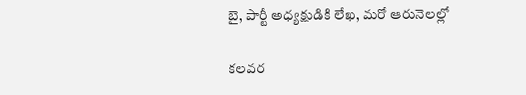బై, పార్టీ అధ్యక్షుడికి లేఖ, మరో ఆరునెలల్లో

కలవర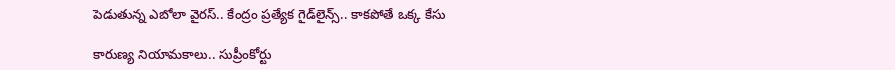పెడుతున్న ఎబోలా వైరస్.. కేంద్రం ప్రత్యేక గైడ్‌లైన్స్.. కాకపోతే ఒక్క కేసు

కారుణ్య నియామకాలు.. సుప్రీంకోర్టు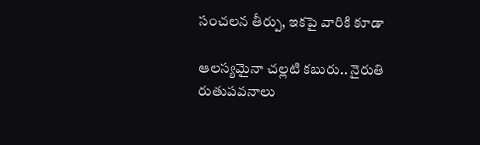సంచలన తీర్పు, ఇకపై వారికి కూడా

ఆలస్యమైనా చల్లటి కబురు.. నైరుతి రుతుపవనాలు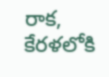రాక, కేరళలోకి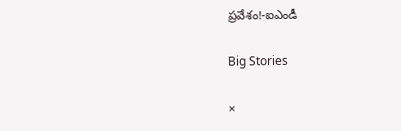ప్రవేశం!-ఐఎండీ

Big Stories

×